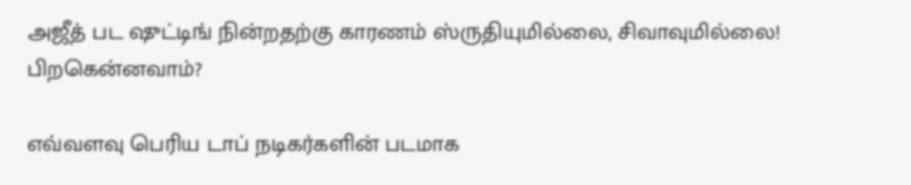அஜீத் பட ஷுட்டிங் நின்றதற்கு காரணம் ஸ்ருதியுமில்லை, சிவாவுமில்லை! பிறகென்னவாம்?

எவ்வளவு பெரிய டாப் நடிகர்களின் படமாக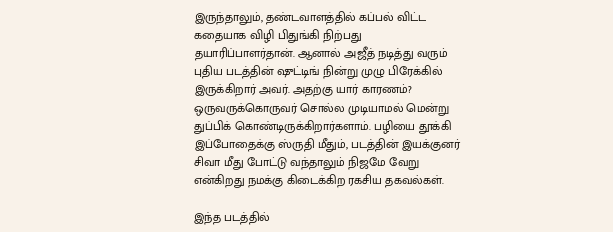இருந்தாலும், தண்டவாளத்தில் கப்பல் விட்ட கதையாக விழி பிதுங்கி நிற்பது தயாரிப்பாளர்தான். ஆனால் அஜீத் நடித்து வரும் புதிய படத்தின் ஷுட்டிங் நின்று முழு பிரேக்கில் இருக்கிறார் அவர். அதற்கு யார் காரணம்? ஒருவருக்கொருவர் சொல்ல முடியாமல் மென்று துப்பிக் கொண்டிருக்கிறார்களாம். பழியை தூக்கி இப்போதைக்கு ஸ்ருதி மீதும், படத்தின் இயக்குனர் சிவா மீது போட்டு வந்தாலும் நிஜமே வேறு என்கிறது நமக்கு கிடைக்கிற ரகசிய தகவல்கள்.

இந்த படத்தில்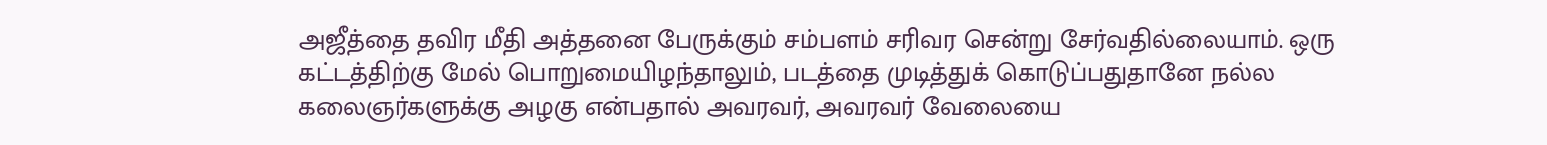அஜீத்தை தவிர மீதி அத்தனை பேருக்கும் சம்பளம் சரிவர சென்று சேர்வதில்லையாம். ஒரு கட்டத்திற்கு மேல் பொறுமையிழந்தாலும், படத்தை முடித்துக் கொடுப்பதுதானே நல்ல கலைஞர்களுக்கு அழகு என்பதால் அவரவர், அவரவர் வேலையை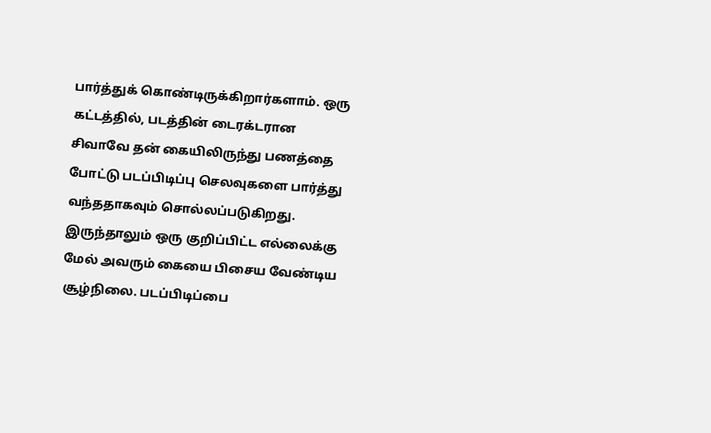பார்த்துக் கொண்டிருக்கிறார்களாம். ஒரு கட்டத்தில், படத்தின் டைரக்டரான சிவாவே தன் கையிலிருந்து பணத்தை போட்டு படப்பிடிப்பு செலவுகளை பார்த்து வந்ததாகவும் சொல்லப்படுகிறது. இருந்தாலும் ஒரு குறிப்பிட்ட எல்லைக்கு மேல் அவரும் கையை பிசைய வேண்டிய சூழ்நிலை. படப்பிடிப்பை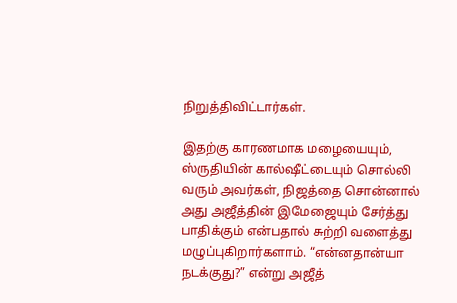நிறுத்திவிட்டார்கள்.

இதற்கு காரணமாக மழையையும், ஸ்ருதியின் கால்ஷீட்டையும் சொல்லி வரும் அவர்கள், நிஜத்தை சொன்னால் அது அஜீத்தின் இமேஜையும் சேர்த்து பாதிக்கும் என்பதால் சுற்றி வளைத்து மழுப்புகிறார்களாம். “என்னதான்யா நடக்குது?” என்று அஜீத்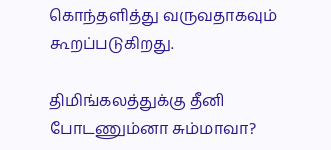கொந்தளித்து வருவதாகவும் கூறப்படுகிறது.

திமிங்கலத்துக்கு தீனி போடணும்னா சும்மாவா?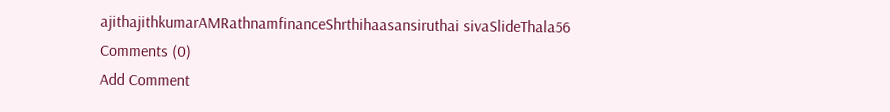ajithajithkumarAMRathnamfinanceShrthihaasansiruthai sivaSlideThala56
Comments (0)
Add Comment